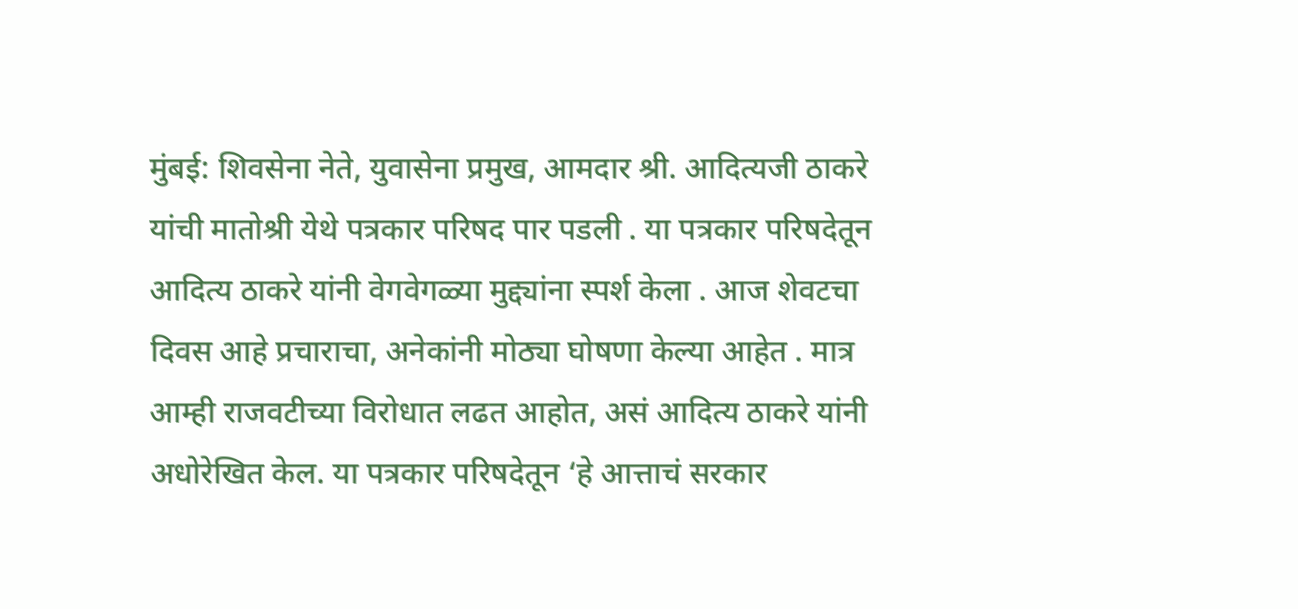मुंबई: शिवसेना नेते, युवासेना प्रमुख, आमदार श्री. आदित्यजी ठाकरे यांची मातोश्री येथे पत्रकार परिषद पार पडली . या पत्रकार परिषदेतून आदित्य ठाकरे यांनी वेगवेगळ्या मुद्द्यांना स्पर्श केला . आज शेवटचा दिवस आहे प्रचाराचा, अनेकांनी मोठ्या घोषणा केल्या आहेत . मात्र आम्ही राजवटीच्या विरोधात लढत आहोत, असं आदित्य ठाकरे यांनी अधोरेखित केल. या पत्रकार परिषदेतून ‘हे आत्ताचं सरकार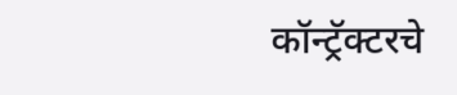कॉन्ट्रॅक्टरचे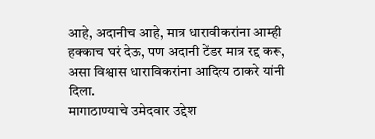आहे, अदानीच आहे, मात्र धारावीकरांना आम्ही हक्काच घरं देऊ, पण अदानी टेंडर मात्र रद्द करू, असा विश्वास धाराविकरांना आदित्य ठाकरे यांनी दिला.
मागाठाण्याचे उमेदवार उद्देश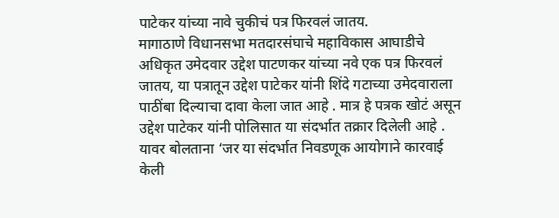पाटेकर यांच्या नावे चुकीचं पत्र फिरवलं जातय.
मागाठाणे विधानसभा मतदारसंघाचे महाविकास आघाडीचे अधिकृत उमेदवार उद्देश पाटणकर यांच्या नवे एक पत्र फिरवलं जातय, या पत्रातून उद्देश पाटेकर यांनी शिंदे गटाच्या उमेदवाराला पाठींबा दिल्याचा दावा केला जात आहे . मात्र हे पत्रक खोटं असून उद्देश पाटेकर यांनी पोलिसात या संदर्भात तक्रार दिलेली आहे . यावर बोलताना ‘जर या संदर्भात निवडणूक आयोगाने कारवाई केली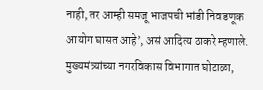नाही, तर आम्ही समजू भाजपची भांडी निवडणूक आयोग घासत आहे’, असं आदित्य ठाकरे म्हणाले.
मुख्यमंत्र्यांच्या नगरविकास विभागात घोटाळा,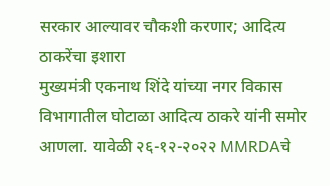सरकार आल्यावर चौकशी करणार; आदित्य ठाकरेंचा इशारा
मुख्यमंत्री एकनाथ शिंदे यांच्या नगर विकास विभागातील घोटाळा आदित्य ठाकरे यांनी समोर आणला. यावेळी २६-१२-२०२२ MMRDAचे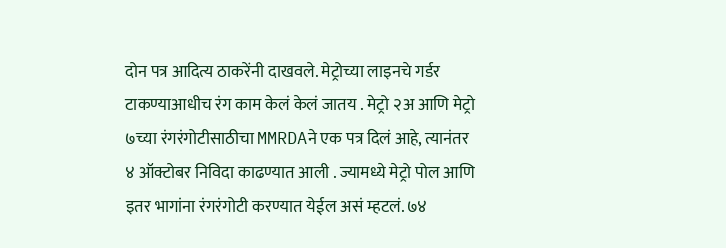दोन पत्र आदित्य ठाकरेंनी दाखवले. मेट्रोच्या लाइनचे गर्डर टाकण्याआधीच रंग काम केलं केलं जातय . मेट्रो २अ आणि मेट्रो ७च्या रंगरंगोटीसाठीचा MMRDAने एक पत्र दिलं आहे, त्यानंतर ४ ऑक्टोबर निविदा काढण्यात आली . ज्यामध्ये मेट्रो पोल आणि इतर भागांना रंगरंगोटी करण्यात येईल असं म्हटलं. ७४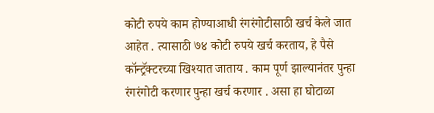कोटी रुपये काम होण्याआधी रंगरंगोटीसाठी खर्च केले जात आहेत . त्यासाठी ७४ कोटी रुपये खर्च करताय, हे पैसे कॉन्ट्रॅक्टरच्या खिश्यात जाताय . काम पूर्ण झाल्यानंतर पुन्हा रंगरंगोटी करणार पुन्हा खर्च करणार . असा हा घोटाळा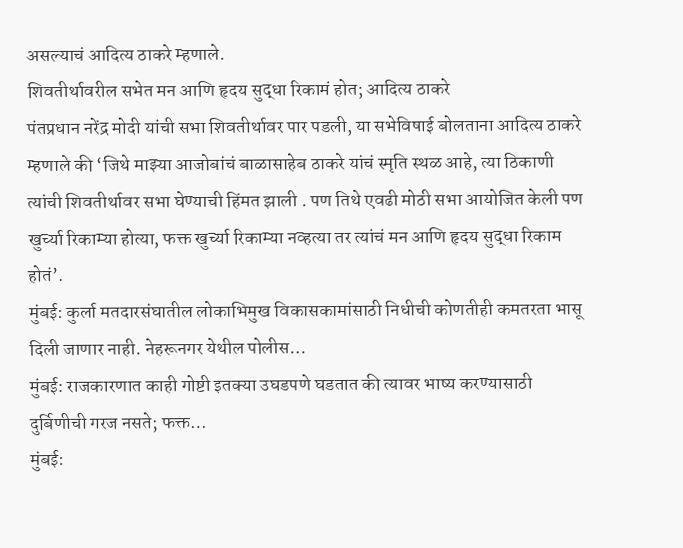असल्याचं आदित्य ठाकरे म्हणाले.
शिवतीर्थावरील सभेत मन आणि हृदय सुद्धा रिकामं होत; आदित्य ठाकरे
पंतप्रधान नरेंद्र मोदी यांची सभा शिवतीर्थावर पार पडली, या सभेविषाई बोलताना आदित्य ठाकरे म्हणाले की ‘जिथे माझ्या आजोबांचं बाळासाहेब ठाकरे यांचं स्मृति स्थळ आहे, त्या ठिकाणी त्यांची शिवतीर्थावर सभा घेण्याची हिंमत झाली . पण तिथे एवढी मोठी सभा आयोजित केली पण खुर्च्या रिकाम्या होत्या, फक्त खुर्च्या रिकाम्या नव्हत्या तर त्यांचं मन आणि हृदय सुद्धा रिकाम होतं’.
मुंबई: कुर्ला मतदारसंघातील लोकाभिमुख विकासकामांसाठी निधीची कोणतीही कमतरता भासू दिली जाणार नाही. नेहरूनगर येथील पोलीस…
मुंबई: राजकारणात काही गोष्टी इतक्या उघडपणे घडतात की त्यावर भाष्य करण्यासाठी दुर्बिणीची गरज नसते; फक्त…
मुंबई: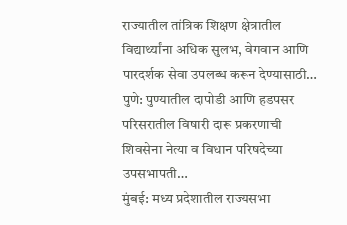राज्यातील तांत्रिक शिक्षण क्षेत्रातील विद्यार्थ्यांना अधिक सुलभ, वेगवान आणि पारदर्शक सेवा उपलब्ध करून देण्यासाठी…
पुणे: पुण्यातील दापोडी आणि हडपसर परिसरातील विषारी दारू प्रकरणाची शिवसेना नेत्या व विधान परिषदेच्या उपसभापती…
मुंबई: मध्य प्रदेशातील राज्यसभा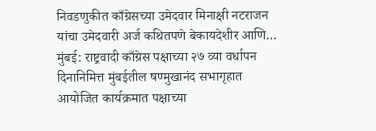निवडणुकीत काँग्रेसच्या उमेदवार मिनाक्षी नटराजन यांचा उमेदवारी अर्ज कथितपणे बेकायदेशीर आणि…
मुंबई: राष्ट्रवादी काँग्रेस पक्षाच्या २७ व्या वर्धापन दिनानिमित्त मुंबईतील षण्मुखानंद सभागृहात आयोजित कार्यक्रमात पक्षाच्या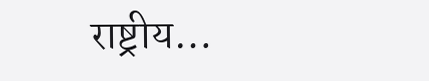राष्ट्रीय…